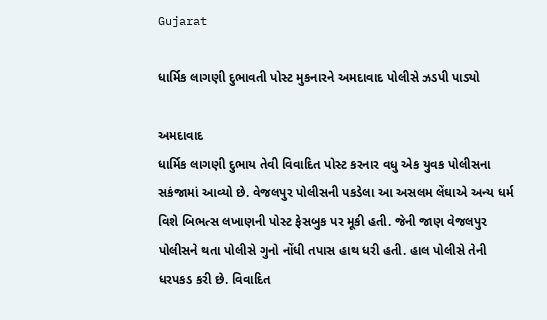Gujarat

ધાર્મિક લાગણી દુભાવતી પોસ્ટ મુકનારને અમદાવાદ પોલીસે ઝડપી પાડ્યો

અમદાવાદ
ધાર્મિક લાગણી દુભાય તેવી વિવાદિત પોસ્ટ કરનાર વધુ એક યુવક પોલીસના સકંજામાં આવ્યો છે. વેજલપુર પોલીસની પકડેલા આ અસલમ લેંઘાએ અન્ય ધર્મ વિશે બિભત્સ લખાણની પોસ્ટ ફેસબુક પર મૂકી હતી. જેની જાણ વેજલપુર પોલીસને થતા પોલીસે ગુનો નોંધી તપાસ હાથ ધરી હતી. હાલ પોલીસે તેની ધરપકડ કરી છે. વિવાદિત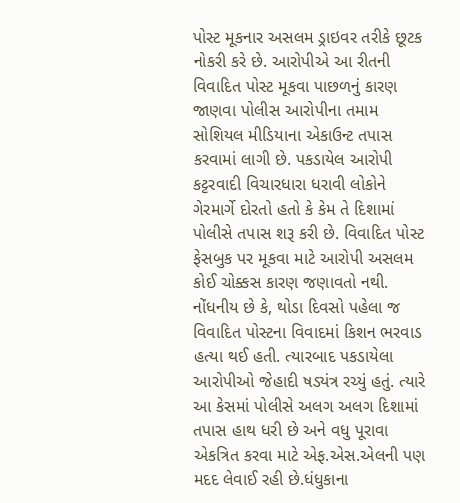પોસ્ટ મૂકનાર અસલમ ડ્રાઇવર તરીકે છૂટક નોકરી કરે છે. આરોપીએ આ રીતની વિવાદિત પોસ્ટ મૂકવા પાછળનું કારણ જાણવા પોલીસ આરોપીના તમામ સોશિયલ મીડિયાના એકાઉન્ટ તપાસ કરવામાં લાગી છે. પકડાયેલ આરોપી કટ્ટરવાદી વિચારધારા ધરાવી લોકોને ગેરમાર્ગે દોરતો હતો કે કેમ તે દિશામાં પોલીસે તપાસ શરૂ કરી છે. વિવાદિત પોસ્ટ ફેસબુક પર મૂકવા માટે આરોપી અસલમ કોઈ ચોક્કસ કારણ જણાવતો નથી. નોંધનીય છે કે, થોડા દિવસો પહેલા જ વિવાદિત પોસ્ટના વિવાદમાં કિશન ભરવાડ હત્યા થઈ હતી. ત્યારબાદ પકડાયેલા આરોપીઓ જેહાદી ષડ્યંત્ર રચ્યું હતું. ત્યારે આ કેસમાં પોલીસે અલગ અલગ દિશામાં તપાસ હાથ ધરી છે અને વધુ પૂરાવા એકત્રિત કરવા માટે એફ.એસ.એલની પણ મદદ લેવાઈ રહી છે.ધંધુકાના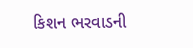કિશન ભરવાડની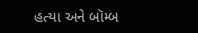હત્યા અને બૉમ્બ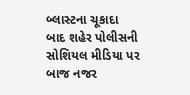બ્લાસ્ટના ચૂકાદા બાદ શહેર પોલીસની સોશિયલ મીડિયા પર બાજ નજર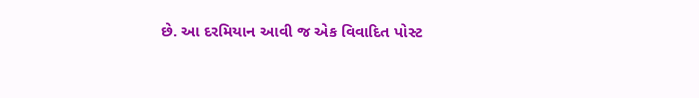છે. આ દરમિયાન આવી જ એક વિવાદિત પોસ્ટ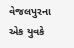વેજલપુરના એક યુવકે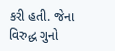કરી હતી. જેના વિરુદ્ધ ગુનો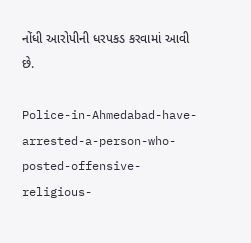નોંધી આરોપીની ધરપકડ કરવામાં આવી છે.

Police-in-Ahmedabad-have-arrested-a-person-who-posted-offensive-religious-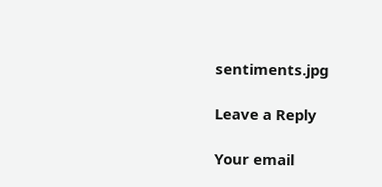sentiments.jpg

Leave a Reply

Your email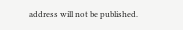address will not be published.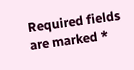Required fields are marked *